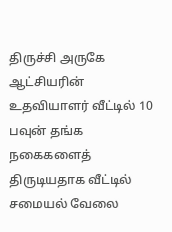திருச்சி அருகே ஆட்சியரின் உதவியாளர் வீட்டில் 10 பவுன் தங்க நகைகளைத் திருடியதாக வீட்டில் சமையல் வேலை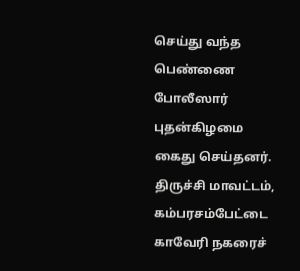செய்து வந்த பெண்ணை போலீஸார் புதன்கிழமை கைது செய்தனர்.
திருச்சி மாவட்டம், கம்பரசம்பேட்டை காவேரி நகரைச்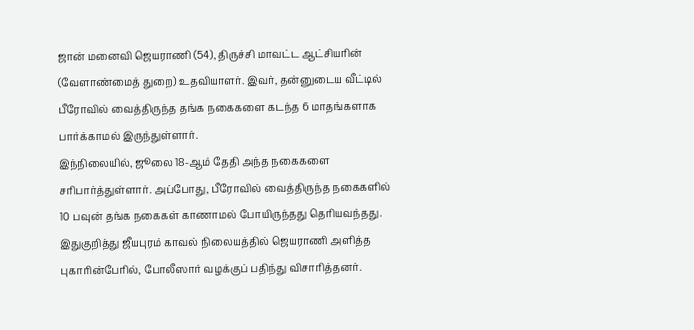ஜான் மனைவி ஜெயராணி (54), திருச்சி மாவட்ட ஆட்சியரின் (வேளாண்மைத் துறை) உதவியாளர். இவர், தன்னுடைய வீட்டில் பீரோவில் வைத்திருந்த தங்க நகைகளை கடந்த 6 மாதங்களாக பார்க்காமல் இருந்துள்ளார்.
இந்நிலையில், ஜூலை 18-ஆம் தேதி அந்த நகைகளை சரிபார்த்துள்ளார். அப்போது, பீரோவில் வைத்திருந்த நகைகளில் 10 பவுன் தங்க நகைகள் காணாமல் போயிருந்தது தெரியவந்தது. இதுகுறித்து ஜீயபுரம் காவல் நிலையத்தில் ஜெயராணி அளித்த புகாரின்பேரில், போலீஸார் வழக்குப் பதிந்து விசாரித்தனர்.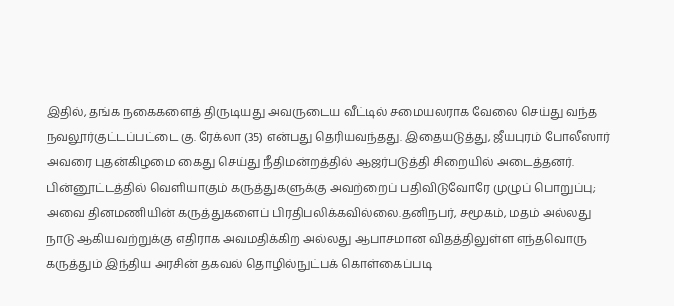இதில், தங்க நகைகளைத் திருடியது அவருடைய வீட்டில் சமையலராக வேலை செய்து வந்த நவலூர்குட்டப்பட்டை கு. ரேக்லா (35) என்பது தெரியவந்தது. இதையடுத்து, ஜீயபுரம் போலீஸார் அவரை புதன்கிழமை கைது செய்து நீதிமன்றத்தில் ஆஜர்படுத்தி சிறையில் அடைத்தனர்.
பின்னூட்டத்தில் வெளியாகும் கருத்துகளுக்கு அவற்றைப் பதிவிடுவோரே முழுப் பொறுப்பு; அவை தினமணியின் கருத்துகளைப் பிரதிபலிக்கவில்லை.தனிநபர், சமூகம், மதம் அல்லது நாடு ஆகியவற்றுக்கு எதிராக அவமதிக்கிற அல்லது ஆபாசமான விதத்திலுள்ள எந்தவொரு கருத்தும் இந்திய அரசின் தகவல் தொழில்நுட்பக் கொள்கைப்படி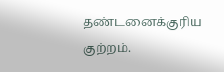தண்டனைக்குரிய குற்றம்.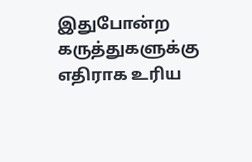இதுபோன்ற கருத்துகளுக்கு எதிராக உரிய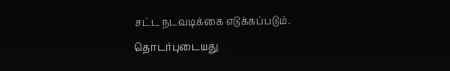சட்ட நடவடிக்கை எடுக்கப்படும்.
தொடர்புடையது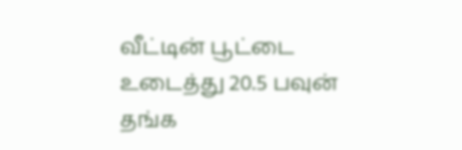வீட்டின் பூட்டை உடைத்து 20.5 பவுன் தங்க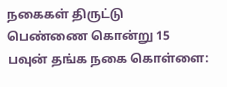நகைகள் திருட்டு
பெண்ணை கொன்று 15 பவுன் தங்க நகை கொள்ளை: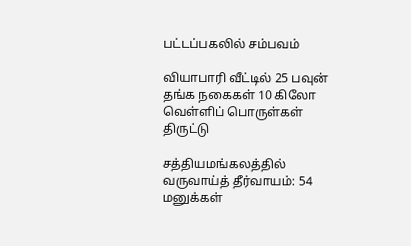பட்டப்பகலில் சம்பவம்

வியாபாரி வீட்டில் 25 பவுன் தங்க நகைகள் 10 கிலோ வெள்ளிப் பொருள்கள் திருட்டு

சத்தியமங்கலத்தில் வருவாய்த் தீர்வாயம்: 54 மனுக்கள்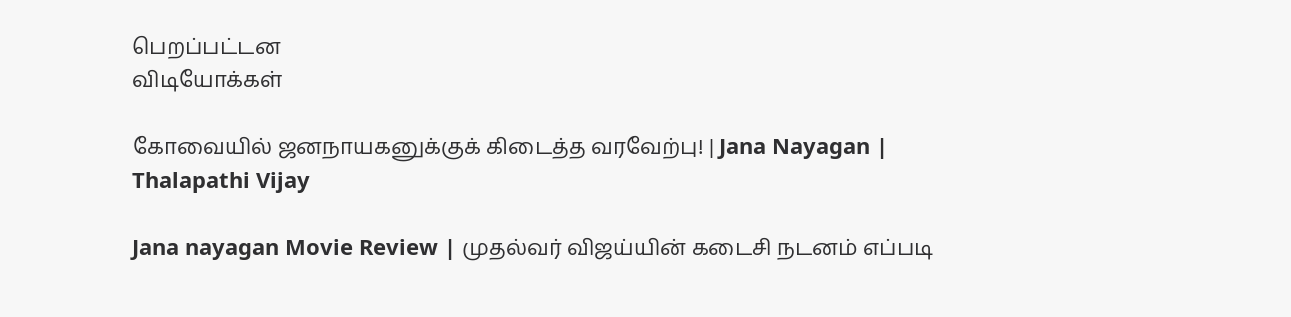பெறப்பட்டன
விடியோக்கள்

கோவையில் ஜனநாயகனுக்குக் கிடைத்த வரவேற்பு! | Jana Nayagan | Thalapathi Vijay

Jana nayagan Movie Review | முதல்வர் விஜய்யின் கடைசி நடனம் எப்படி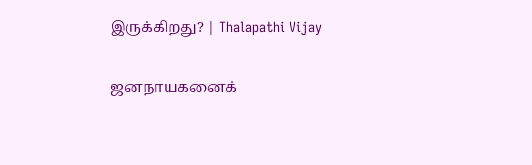இருக்கிறது? | Thalapathi Vijay

ஜனநாயகனைக்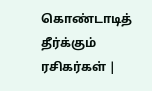கொண்டாடித் தீர்க்கும் ரசிகர்கள் |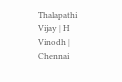Thalapathi Vijay | H Vinodh | Chennai